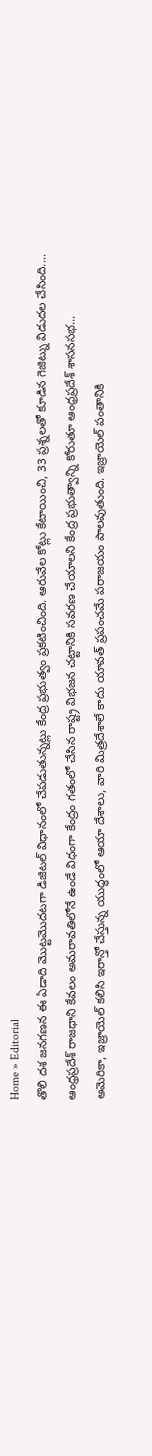Home » Editorial
తొలి దశ జనగణన ఈ ఏడాది మొట్టమొదటగా డిజిటల్ విధానంలో చేపడుతున్నట్లు కేంద్ర ప్రభుత్వం ప్రకటించింది. ఆరువేల కోట్లు కేటాయించి, 33 ప్రశ్నలతో కూడిన గెజిట్ను విడుదల చేసింది....
ఆంధ్రప్రదేశ్ రాజధాని కేవలం అమరావతిలోనే ఉండే విధంగా కేంద్రం గతంలో చేసిన రాష్ట్ర విభజన చట్టానికి సవరణ చేయాలని కేంద్ర ప్రభుత్వాన్ని కోరుతూ ఆంధ్రప్రదేశ్ శాసనసభ...
అమెరికా, ఇజ్రాయెల్ కలిసి ఇరాన్తో చేస్తున్న యుద్ధంలో ఆయా దేశాలు, వారి మిత్రదేశాలే కాదు యావత్ ప్రపంచమే పరాజయం పాలవుతుంది. ఇజ్రాయెల్ పంతానికి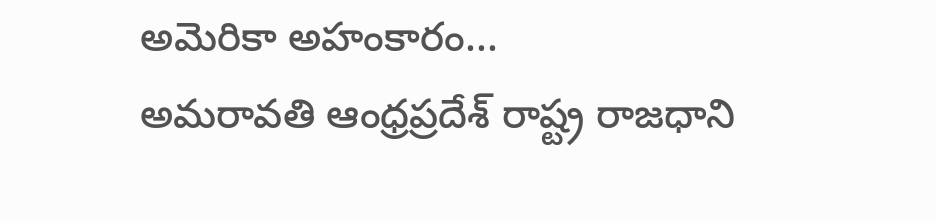అమెరికా అహంకారం...
అమరావతి ఆంధ్రప్రదేశ్ రాష్ట్ర రాజధాని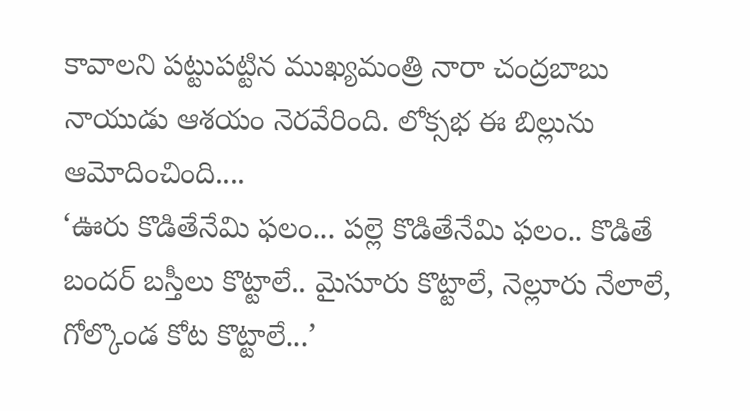కావాలని పట్టుపట్టిన ముఖ్యమంత్రి నారా చంద్రబాబు నాయుడు ఆశయం నెరవేరింది. లోక్సభ ఈ బిల్లును ఆమోదించింది....
‘ఊరు కొడితేనేమి ఫలం... పల్లె కొడితేనేమి ఫలం.. కొడితే బందర్ బస్తీలు కొట్టాలే.. మైసూరు కొట్టాలే, నెల్లూరు నేలాలే, గోల్కొండ కోట కొట్టాలే...’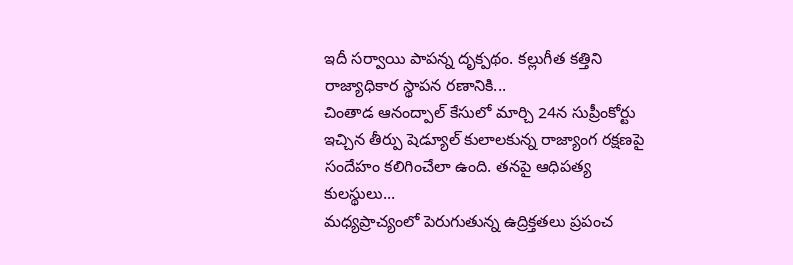ఇదీ సర్వాయి పాపన్న దృక్పథం. కల్లుగీత కత్తిని రాజ్యాధికార స్థాపన రణానికి...
చింతాడ ఆనంద్పాల్ కేసులో మార్చి 24న సుప్రీంకోర్టు ఇచ్చిన తీర్పు షెడ్యూల్ కులాలకున్న రాజ్యాంగ రక్షణపై సందేహం కలిగించేలా ఉంది. తనపై ఆధిపత్య కులస్థులు...
మధ్యప్రాచ్యంలో పెరుగుతున్న ఉద్రిక్తతలు ప్రపంచ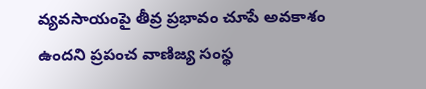వ్యవసాయంపై తీవ్ర ప్రభావం చూపే అవకాశం ఉందని ప్రపంచ వాణిజ్య సంస్థ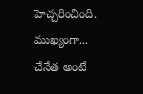హెచ్చరించింది. ముఖ్యంగా...
చేనేత అంటే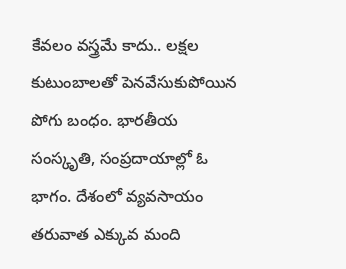కేవలం వస్త్రమే కాదు.. లక్షల కుటుంబాలతో పెనవేసుకుపోయిన పోగు బంధం. భారతీయ సంస్కృతి, సంప్రదాయాల్లో ఓ భాగం. దేశంలో వ్యవసాయం తరువాత ఎక్కువ మంది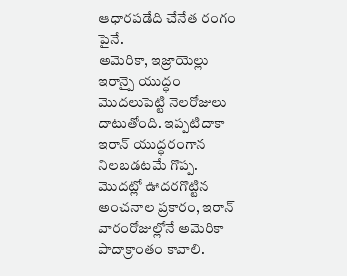ఆధారపడేది చేనేత రంగం పైనే.
అమెరికా, ఇజ్రాయెల్లు ఇరాన్పై యుద్ధం మొదలుపెట్టి నెలరోజులు దాటుతోంది. ఇప్పటిదాకా ఇరాన్ యుద్ధరంగాన నిలబడటమే గొప్ప. మొదట్లో ఊదరగొట్టిన అంచనాల ప్రకారం, ఇరాన్ వారంరోజుల్లోనే అమెరికా పాదాక్రాంతం కావాలి.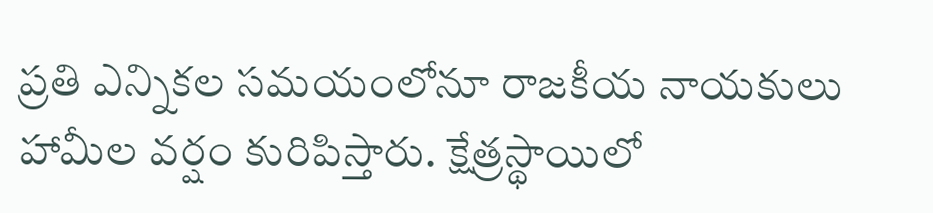ప్రతి ఎన్నికల సమయంలోనూ రాజకీయ నాయకులు హామీల వర్షం కురిపిస్తారు. క్షేత్రస్థాయిలో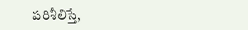పరిశీలిస్తే,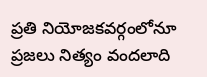ప్రతి నియోజకవర్గంలోనూ ప్రజలు నిత్యం వందలాది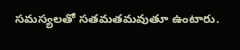సమస్యలతో సతమతమవుతూ ఉంటారు.